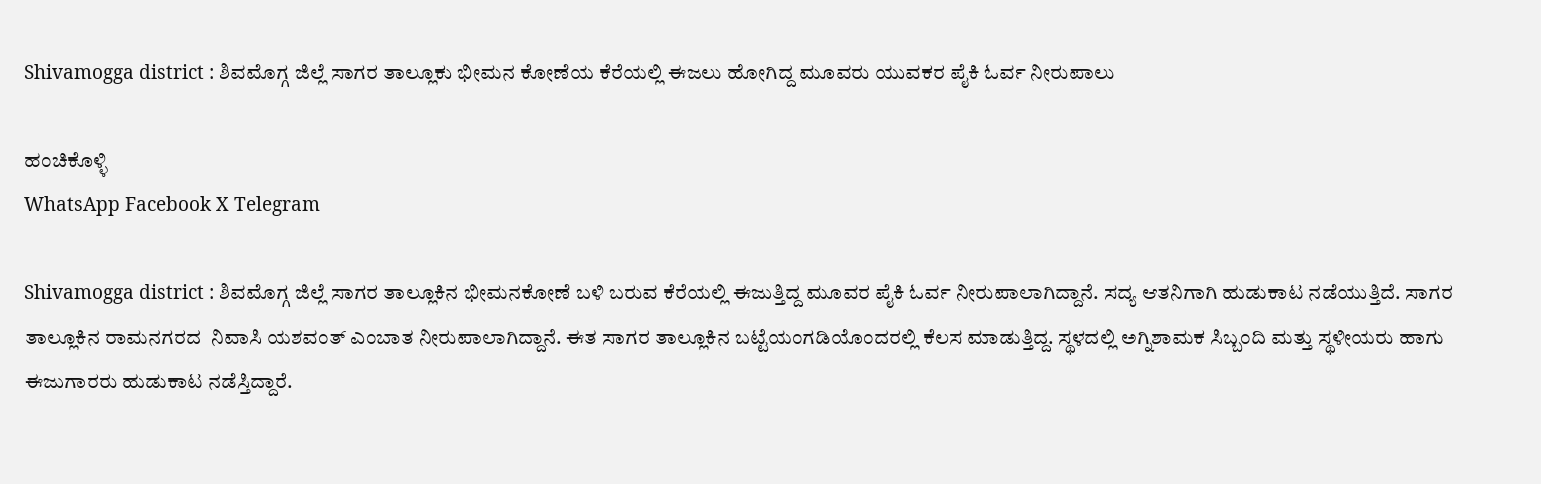Shivamogga district : ಶಿವಮೊಗ್ಗ ಜಿಲ್ಲೆ ಸಾಗರ ತಾಲ್ಲೂಕು ಭೀಮನ ಕೋಣೆಯ ಕೆರೆಯಲ್ಲಿ ಈಜಲು ಹೋಗಿದ್ದ ಮೂವರು ಯುವಕರ ಪೈಕಿ ಓರ್ವ ನೀರುಪಾಲು

ಹಂಚಿಕೊಳ್ಳಿ
WhatsApp Facebook X Telegram

Shivamogga district : ಶಿವಮೊಗ್ಗ ಜಿಲ್ಲೆ ಸಾಗರ ತಾಲ್ಲೂಕಿನ ಭೀಮನಕೋಣೆ ಬಳಿ ಬರುವ ಕೆರೆಯಲ್ಲಿ ಈಜುತ್ತಿದ್ದ ಮೂವರ ಪೈಕಿ ಓರ್ವ ನೀರುಪಾಲಾಗಿದ್ದಾನೆ. ಸದ್ಯ ಆತನಿಗಾಗಿ ಹುಡುಕಾಟ ನಡೆಯುತ್ತಿದೆ. ಸಾಗರ ತಾಲ್ಲೂಕಿನ ರಾಮನಗರದ  ನಿವಾಸಿ ಯಶವಂತ್ ಎಂಬಾತ ನೀರುಪಾಲಾಗಿದ್ದಾನೆ. ಈತ ಸಾಗರ ತಾಲ್ಲೂಕಿನ ಬಟ್ಟೆಯಂಗಡಿಯೊಂದರಲ್ಲಿ ಕೆಲಸ ಮಾಡುತ್ತಿದ್ದ. ಸ್ಥಳದಲ್ಲಿ ಅಗ್ನಿಶಾಮಕ ಸಿಬ್ಬಂದಿ ಮತ್ತು ಸ್ಥಳೀಯರು ಹಾಗು ಈಜುಗಾರರು ಹುಡುಕಾಟ ನಡೆಸ್ತಿದ್ದಾರೆ.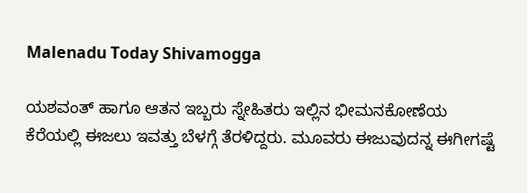Malenadu Today Shivamogga

ಯಶವಂತ್ ಹಾಗೂ ಆತನ ಇಬ್ಬರು ಸ್ನೇಹಿತರು ಇಲ್ಲಿನ ಭೀಮನಕೋಣೆಯ ಕೆರೆಯಲ್ಲಿ ಈಜಲು ಇವತ್ತು ಬೆಳಗ್ಗೆ ತೆರಳಿದ್ದರು. ಮೂವರು ಈಜುವುದನ್ನ ಈಗೀಗಷ್ಟೆ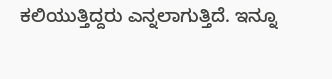ಕಲಿಯುತ್ತಿದ್ದರು ಎನ್ನಲಾಗುತ್ತಿದೆ. ಇನ್ನೂ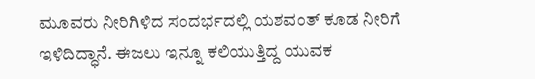ಮೂವರು ನೀರಿಗಿಳಿದ ಸಂದರ್ಭದಲ್ಲಿ ಯಶವಂತ್ ಕೂಡ ನೀರಿಗೆ ಇಳಿದಿದ್ಧಾನೆ. ಈಜಲು ಇನ್ನೂ ಕಲಿಯುತ್ತಿದ್ದ ಯುವಕ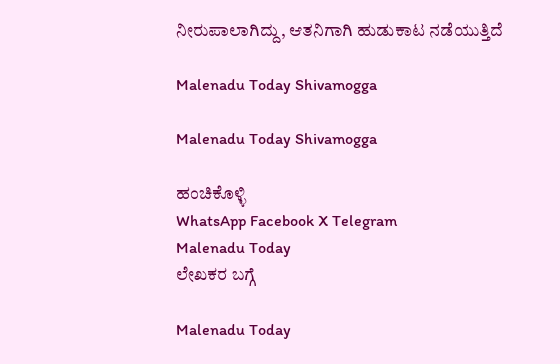ನೀರುಪಾಲಾಗಿದ್ದು, ಆತನಿಗಾಗಿ ಹುಡುಕಾಟ ನಡೆಯುತ್ತಿದೆ

Malenadu Today Shivamogga

Malenadu Today Shivamogga

ಹಂಚಿಕೊಳ್ಳಿ
WhatsApp Facebook X Telegram
Malenadu Today
ಲೇಖಕರ ಬಗ್ಗೆ

Malenadu Today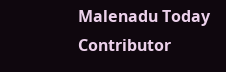Malenadu Today Contributor